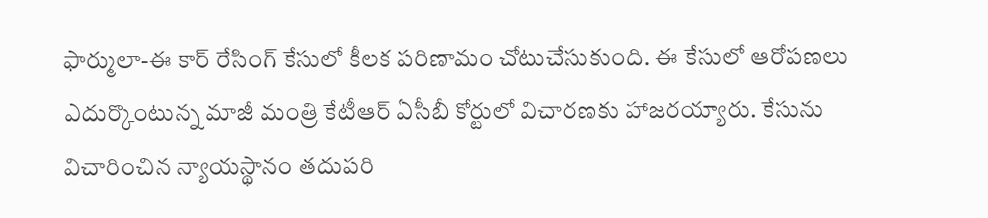ఫార్ములా-ఈ కార్ రేసింగ్ కేసులో కీలక పరిణామం చోటుచేసుకుంది. ఈ కేసులో ఆరోపణలు ఎదుర్కొంటున్న మాజీ మంత్రి కేటీఆర్ ఏసీబీ కోర్టులో విచారణకు హాజరయ్యారు. కేసును విచారించిన న్యాయస్థానం తదుపరి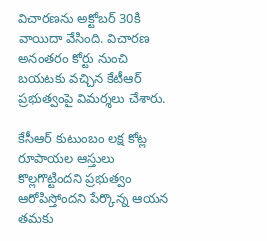విచారణను అక్టోబర్ 30కి వాయిదా వేసింది. విచారణ అనంతరం కోర్టు నుంచి బయటకు వచ్చిన కేటీఆర్ ప్రభుత్వంపై విమర్శలు చేశారు.

కేసీఆర్ కుటుంబం లక్ష కోట్ల రూపాయల ఆస్తులు కొల్లగొట్టిందని ప్రభుత్వం ఆరోపిస్తోందని పేర్కొన్న ఆయన తమకు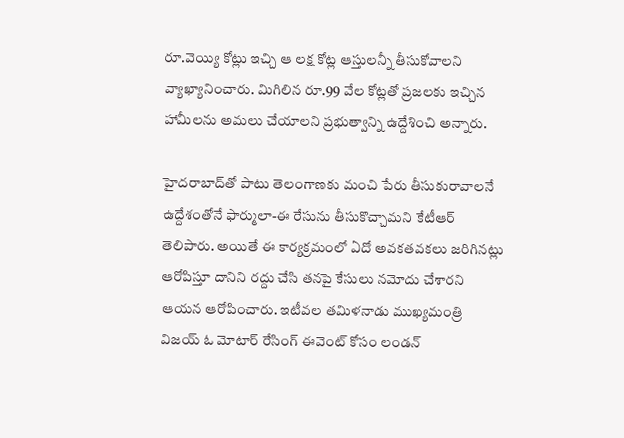రూ.వెయ్యి కోట్లు ఇచ్చి ఆ లక్ష కోట్ల ఆస్తులన్నీ తీసుకోవాలని వ్యాఖ్యానించారు. మిగిలిన రూ.99 వేల కోట్లతో ప్రజలకు ఇచ్చిన హామీలను అమలు చేయాలని ప్రభుత్వాన్ని ఉద్దేశించి అన్నారు.

హైదరాబాద్‌తో పాటు తెలంగాణకు మంచి పేరు తీసుకురావాలనే ఉద్దేశంతోనే ఫార్ములా-ఈ రేసును తీసుకొచ్చామని కేటీఆర్ తెలిపారు. అయితే ఈ కార్యక్రమంలో ఏదో అవకతవకలు జరిగినట్లు ఆరోపిస్తూ దానిని రద్దు చేసి తనపై కేసులు నమోదు చేశారని ఆయన ఆరోపించారు. ఇటీవల తమిళనాడు ముఖ్యమంత్రి విజయ్ ఓ మోటార్ రేసింగ్ ఈవెంట్ కోసం లండన్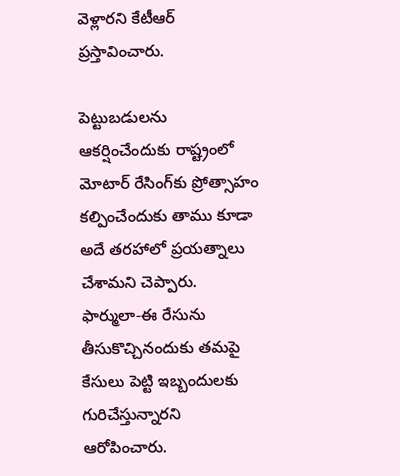వెళ్లారని కేటీఆర్ ప్రస్తావించారు.

పెట్టుబడులను ఆకర్షించేందుకు రాష్ట్రంలో మోటార్ రేసింగ్‌కు ప్రోత్సాహం కల్పించేందుకు తాము కూడా అదే తరహాలో ప్రయత్నాలు చేశామని చెప్పారు. ఫార్ములా-ఈ రేసును తీసుకొచ్చినందుకు తమపై కేసులు పెట్టి ఇబ్బందులకు గురిచేస్తున్నారని ఆరోపించారు.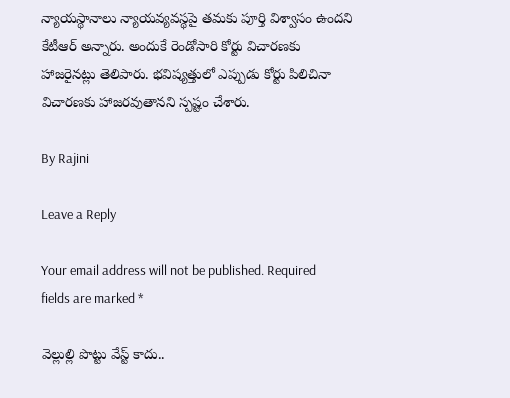న్యాయస్థానాలు న్యాయవ్యవస్థపై తమకు పూర్తి విశ్వాసం ఉందని కేటీఆర్ అన్నారు. అందుకే రెండోసారి కోర్టు విచారణకు హాజరైనట్లు తెలిపారు. భవిష్యత్తులో ఎప్పుడు కోర్టు పిలిచినా విచారణకు హాజరవుతానని స్పష్టం చేశారు.

By Rajini

Leave a Reply

Your email address will not be published. Required fields are marked *

వెల్లుల్లి పొట్టు వేస్ట్ కాదు..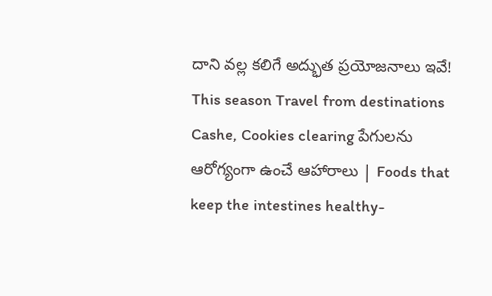దాని వల్ల కలిగే అద్భుత ప్రయోజనాలు ఇవే! This season Travel from destinations Cashe, Cookies clearing పేగులను ఆరోగ్యంగా ఉంచే ఆహారాలు | Foods that keep the intestines healthy-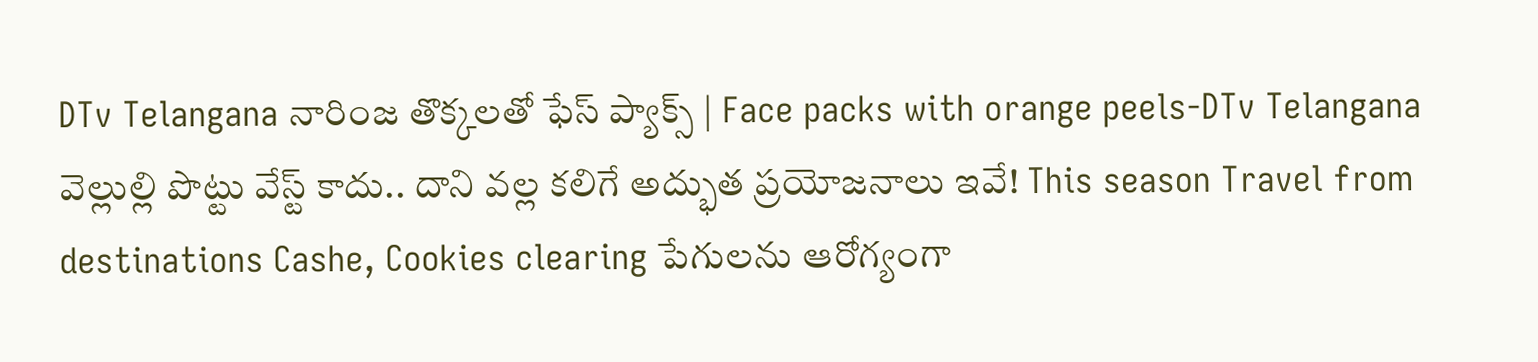DTv Telangana నారింజ తొక్కలతో ఫేస్ ప్యాక్స్ | Face packs with orange peels-DTv Telangana
వెల్లుల్లి పొట్టు వేస్ట్ కాదు.. దాని వల్ల కలిగే అద్భుత ప్రయోజనాలు ఇవే! This season Travel from destinations Cashe, Cookies clearing పేగులను ఆరోగ్యంగా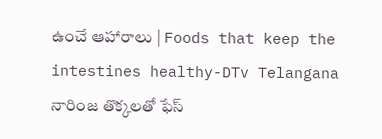ఉంచే ఆహారాలు | Foods that keep the intestines healthy-DTv Telangana నారింజ తొక్కలతో ఫేస్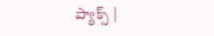ప్యాక్స్ |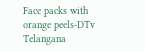Face packs with orange peels-DTv Telangana